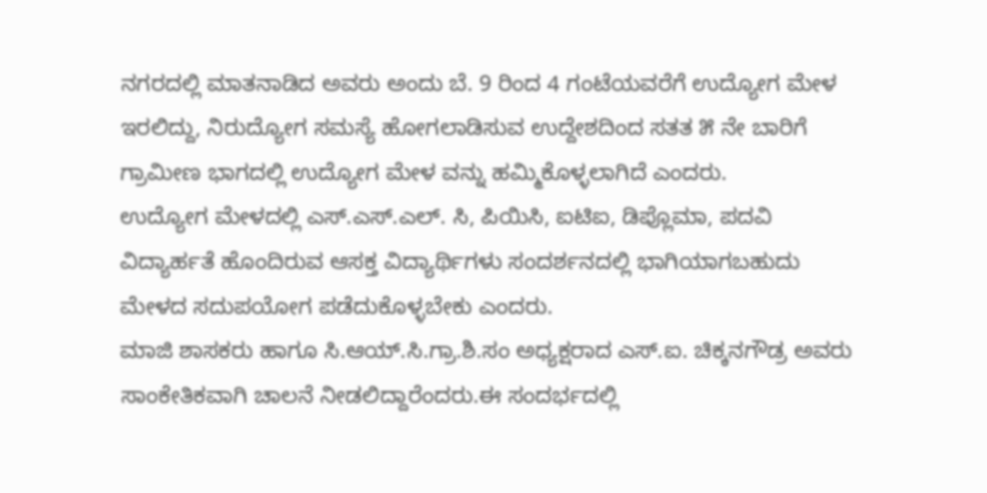ನಗರದಲ್ಲಿ ಮಾತನಾಡಿದ ಅವರು ಅಂದು ಬೆ. 9 ರಿಂದ 4 ಗಂಟೆಯವರೆಗೆ ಉದ್ಯೋಗ ಮೇಳ ಇರಲಿದ್ದು, ನಿರುದ್ಯೋಗ ಸಮಸ್ಯೆ ಹೋಗಲಾಡಿಸುವ ಉದ್ದೇಶದಿಂದ ಸತತ ೫ ನೇ ಬಾರಿಗೆ ಗ್ರಾಮೀಣ ಭಾಗದಲ್ಲಿ ಉದ್ಯೋಗ ಮೇಳ ವನ್ನು ಹಮ್ಮಿಕೊಳ್ಳಲಾಗಿದೆ ಎಂದರು.
ಉದ್ಯೋಗ ಮೇಳದಲ್ಲಿ ಎಸ್.ಎಸ್.ಎಲ್. ಸಿ, ಪಿಯಿಸಿ, ಐಟಿಐ, ಡಿಪ್ಲೊಮಾ, ಪದವಿ ವಿದ್ಯಾರ್ಹತೆ ಹೊಂದಿರುವ ಆಸಕ್ತ ವಿದ್ಯಾರ್ಥಿಗಳು ಸಂದರ್ಶನದಲ್ಲಿ ಭಾಗಿಯಾಗಬಹುದು ಮೇಳದ ಸದುಪಯೋಗ ಪಡೆದುಕೊಳ್ಳಬೇಕು ಎಂದರು.
ಮಾಜಿ ಶಾಸಕರು ಹಾಗೂ ಸಿ.ಆಯ್.ಸಿ.ಗ್ರಾ.ಶಿ.ಸಂ ಅಧ್ಯಕ್ಷರಾದ ಎಸ್.ಐ. ಚಿಕ್ಕನಗೌಡ್ರ ಅವರು ಸಾಂಕೇತಿಕವಾಗಿ ಚಾಲನೆ ನೀಡಲಿದ್ದಾರೆಂದರು.ಈ ಸಂದರ್ಭದಲ್ಲಿ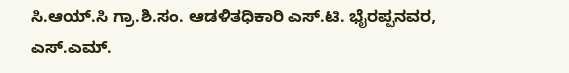ಸಿ.ಆಯ್.ಸಿ ಗ್ರಾ.ಶಿ.ಸಂ. ಆಡಳಿತಧಿಕಾರಿ ಎಸ್.ಟಿ. ಭೈರಪ್ಪನವರ, ಎಸ್.ಎಮ್.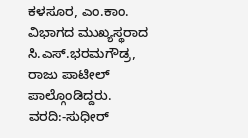ಕಳಸೂರ, ಎಂ.ಕಾಂ. ವಿಭಾಗದ ಮುಖ್ಯಸ್ಥರಾದ ಸಿ.ಎಸ್.ಭರಮಗೌಡ್ರ, ರಾಜು ಪಾಟೀಲ್ ಪಾಲ್ಗೊಂಡಿದ್ದರು.
ವರದಿ:-ಸುಧೀರ್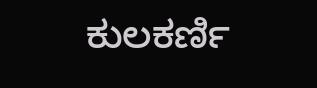ಕುಲಕರ್ಣಿ